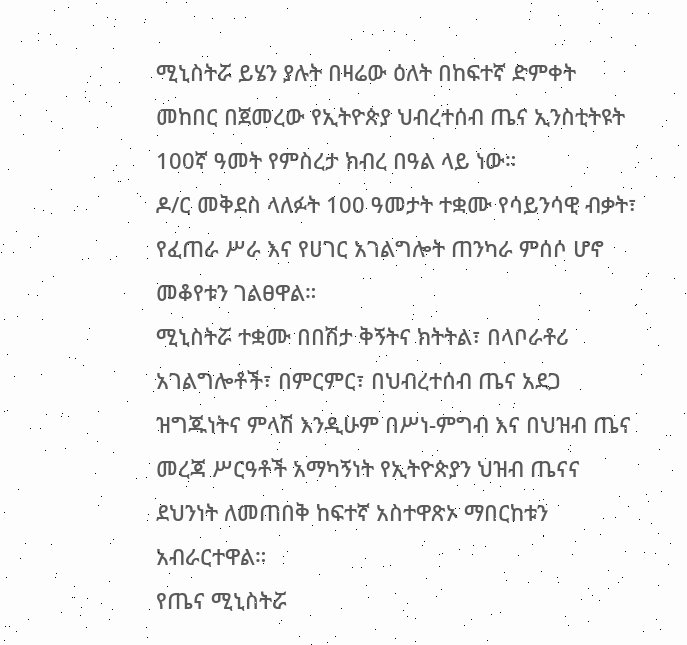ሚኒስትሯ ይሄን ያሉት በዛሬው ዕለት በከፍተኛ ድምቀት መከበር በጀመረው የኢትዮጵያ ህብረተሰብ ጤና ኢንስቲትዩት 100ኛ ዓመት የምስረታ ክብረ በዓል ላይ ነው።
ዶ/ር መቅደስ ላለፉት 100 ዓመታት ተቋሙ የሳይንሳዊ ብቃት፣ የፈጠራ ሥራ እና የሀገር አገልግሎት ጠንካራ ምሰሶ ሆኖ መቆየቱን ገልፀዋል።
ሚኒስትሯ ተቋሙ በበሽታ ቅኝትና ክትትል፣ በላቦራቶሪ አገልግሎቶች፣ በምርምር፣ በህብረተሰብ ጤና አደጋ ዝግጁነትና ምላሽ እንዲሁም በሥነ-ምግብ እና በህዝብ ጤና መረጃ ሥርዓቶች አማካኝነት የኢትዮጵያን ህዝብ ጤናና ደህንነት ለመጠበቅ ከፍተኛ አስተዋጽኦ ማበርከቱን አብራርተዋል።
የጤና ሚኒስትሯ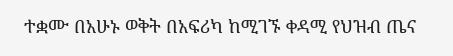ተቋሙ በአሁኑ ወቅት በአፍሪካ ከሚገኙ ቀዳሚ የህዝብ ጤና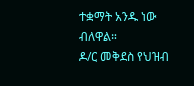ተቋማት አንዱ ነው ብለዋል።
ዶ/ር መቅደስ የህዝብ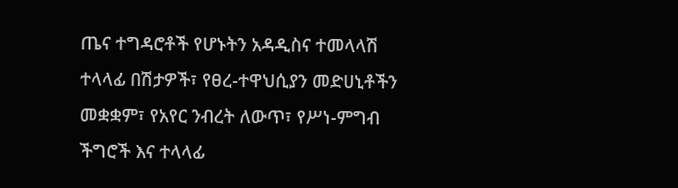ጤና ተግዳሮቶች የሆኑትን አዳዲስና ተመላላሽ ተላላፊ በሽታዎች፣ የፀረ-ተዋህሲያን መድሀኒቶችን መቋቋም፣ የአየር ንብረት ለውጥ፣ የሥነ-ምግብ ችግሮች እና ተላላፊ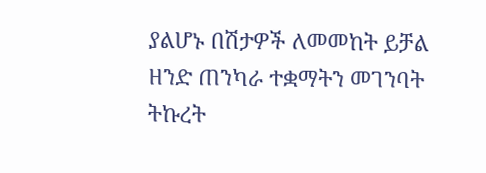ያልሆኑ በሽታዎች ለመመከት ይቻል ዘንድ ጠንካራ ተቋማትን መገንባት ትኩረት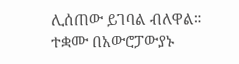ሊሰጠው ይገባል ብለዋል።
ተቋሙ በአውሮፓውያኑ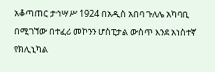አቆጣጠር ታኅሣሥ 1924 በአዲስ አበባ ጉለሌ አካባቢ በሚገኘው በተፈሪ መኮንን ሆስፒታል ውስጥ እንደ አነስተኛ የክሊኒካል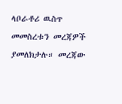ላቦራቶሪ ዉስጥ መመስረቱን መረጃዎች ያመለክታሉ። መረጃው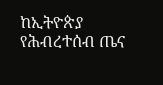ከኢትዮጵያ የሕብረተሰብ ጤና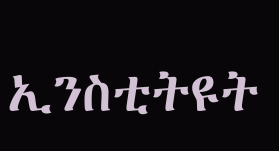ኢንስቲትዩት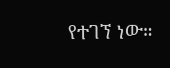የተገኘ ነው።